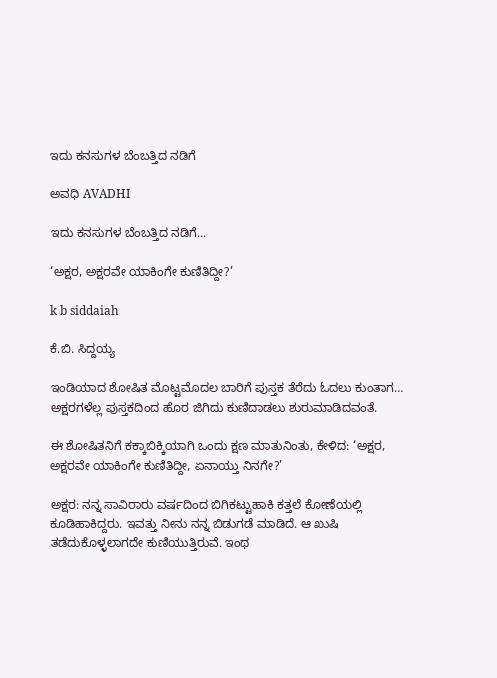ಇದು ಕನಸುಗಳ ಬೆಂಬತ್ತಿದ ನಡಿಗೆ‍

ಅವಧಿ AVADHI

ಇದು ಕನಸುಗಳ ಬೆಂಬತ್ತಿದ ನಡಿಗೆ...

‘ಅಕ್ಷರ, ಅಕ್ಷರವೇ ಯಾಕಿಂಗೇ ಕುಣಿತಿದ್ದೀ?’

k b siddaiah

ಕೆ.ಬಿ. ಸಿದ್ದಯ್ಯ

ಇಂಡಿಯಾದ ಶೋಷಿತ ಮೊಟ್ಟಮೊದಲ ಬಾರಿಗೆ ಪುಸ್ತಕ ತೆರೆದು ಓದಲು ಕುಂತಾಗ…
ಅಕ್ಷರಗಳೆಲ್ಲ ಪುಸ್ತಕದಿಂದ ಹೊರ ಜಿಗಿದು ಕುಣಿದಾಡಲು ಶುರುಮಾಡಿದವಂತೆ.

ಈ ಶೋಷಿತನಿಗೆ ಕಕ್ಕಾಬಿಕ್ಕಿಯಾಗಿ ಒಂದು ಕ್ಷಣ ಮಾತುನಿಂತು, ಕೇಳಿದ: ‘ಅಕ್ಷರ, ಅಕ್ಷರವೇ ಯಾಕಿಂಗೇ ಕುಣಿತಿದ್ದೀ, ಏನಾಯ್ತು ನಿನಗೇ?’

ಅಕ್ಷರ: ನನ್ನ ಸಾವಿರಾರು ವರ್ಷದಿಂದ ಬಿಗಿಕಟ್ಟುಹಾಕಿ ಕತ್ತಲೆ ಕೋಣೆಯಲ್ಲಿ ಕೂಡಿಹಾಕಿದ್ದರು. ಇವತ್ತು ನೀನು ನನ್ನ ಬಿಡುಗಡೆ ಮಾಡಿದೆ. ಆ ಖುಷಿ ತಡೆದುಕೊಳ್ಳಲಾಗದೇ ಕುಣಿಯುತ್ತಿರುವೆ. ಇಂಥ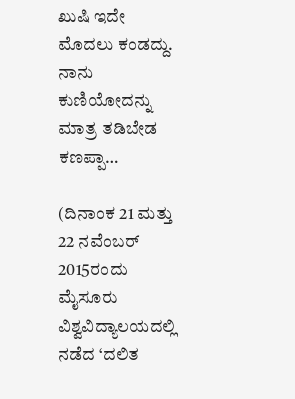ಖುಷಿ ಇದೇ ಮೊದಲು ಕಂಡದ್ದು. ನಾನು ಕುಣಿಯೋದನ್ನು ಮಾತ್ರ ತಡಿಬೇಡ ಕಣಪ್ಪಾ…

(ದಿನಾಂಕ 21 ಮತ್ತು 22 ನವೆಂಬರ್ 2015ರಂದು ಮೈಸೂರು ವಿಶ್ವವಿದ್ಯಾಲಯದಲ್ಲಿ ನಡೆದ ‘ದಲಿತ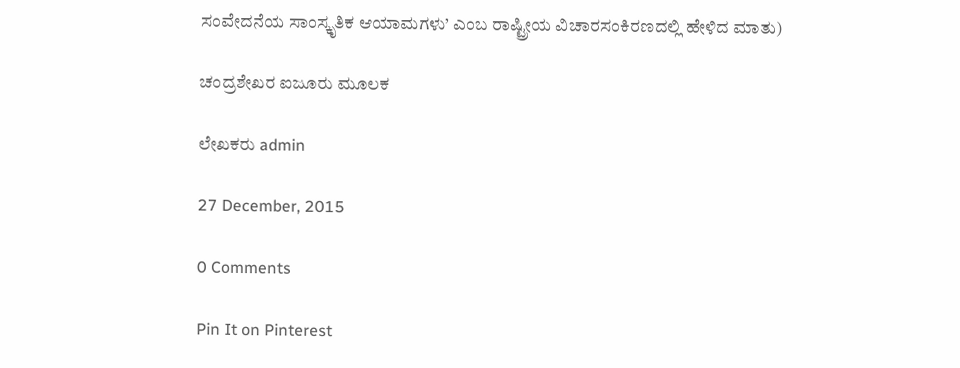ಸಂವೇದನೆಯ ಸಾಂಸ್ಕೃತಿಕ ಆಯಾಮಗಳು’ ಎಂಬ ರಾಷ್ಟ್ರೀಯ ವಿಚಾರಸಂಕಿರಣದಲ್ಲಿ ಹೇಳಿದ ಮಾತು)

ಚಂದ್ರಶೇಖರ ಐಜೂರು ಮೂಲಕ

ಲೇಖಕರು admin

27 December, 2015

0 Comments

Pin It on Pinterest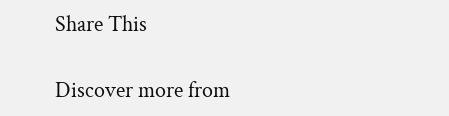Share This

Discover more from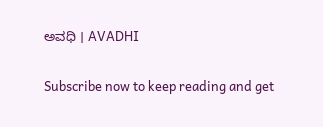ಅವಧಿ । AVADHI

Subscribe now to keep reading and get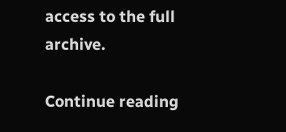access to the full archive.

Continue reading